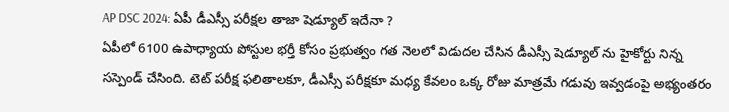AP DSC 2024: ఏపీ డీఎస్సీ పరీక్షల తాజా షెడ్యూల్ ఇదేనా ?
ఏపీలో 6100 ఉపాధ్యాయ పోస్టుల భర్తీ కోసం ప్రభుత్వం గత నెలలో విడుదల చేసిన డీఎస్సీ షెడ్యూల్ ను హైకోర్టు నిన్న సస్పెండ్ చేసింది. టెట్ పరీక్ష ఫలితాలకూ, డీఎస్సీ పరీక్షకూ మధ్య కేవలం ఒక్క రోజు మాత్రమే గడువు ఇవ్వడంపై అభ్యంతరం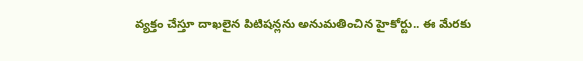వ్యక్తం చేస్తూ దాఖలైన పిటిషన్లను అనుమతించిన హైకోర్టు.. ఈ మేరకు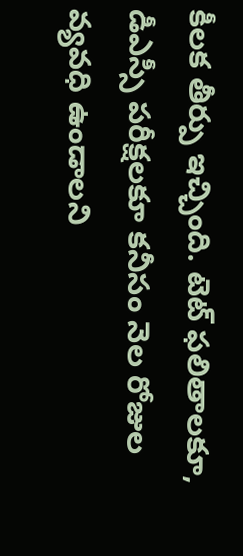కీలక తీర్పు ఇచ్చింది. టెట్ ఫలితాలకూ, డీఎస్సీ పరీక్షలకూ కనీసం నెల రోజుల వ్యవధి ఉండాలని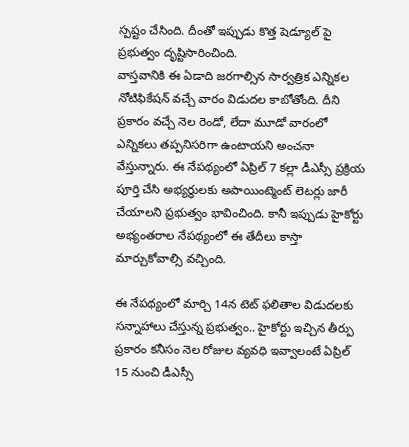స్పష్టం చేసింది. దీంతో ఇప్పుడు కొత్త షెడ్యూల్ పై ప్రభుత్వం దృష్టిసారించింది.
వాస్తవానికి ఈ ఏడాది జరగాల్సిన సార్వత్రిక ఎన్నికల నోటిఫికేషన్ వచ్చే వారం విడుదల కాబోతోంది. దీని ప్రకారం వచ్చే నెల రెండో, లేదా మూడో వారంలో ఎన్నికలు తప్పనిసరిగా ఉంటాయని అంచనా వేస్తున్నారు. ఈ నేపథ్యంలో ఏప్రిల్ 7 కల్లా డీఎస్సీ ప్రక్రియ పూర్తి చేసి అభ్యర్ధులకు అపాయింట్మెంట్ లెటర్లు జారీ చేయాలని ప్రభుత్వం భావించింది. కానీ ఇప్పుడు హైకోర్టు అభ్యంతరాల నేపథ్యంలో ఈ తేదీలు కాస్తా మార్చుకోవాల్సి వచ్చింది.

ఈ నేపథ్యంలో మార్చి 14న టెట్ ఫలితాల విడుదలకు సన్నాహాలు చేస్తున్న ప్రభుత్వం.. హైకోర్టు ఇచ్చిన తీర్పు ప్రకారం కనీసం నెల రోజుల వ్యవధి ఇవ్వాలంటే ఏప్రిల్ 15 నుంచి డీఎస్సీ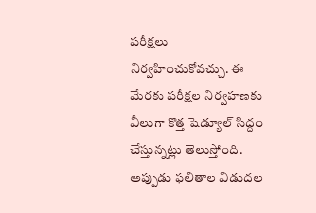పరీక్షలు నిర్వహించుకోవచ్చు. ఈ మేరకు పరీక్షల నిర్వహణకు వీలుగా కొత్త షెడ్యూల్ సిద్దం చేస్తున్నట్లు తెలుస్తోంది. అప్పుడు ఫలితాల విడుదల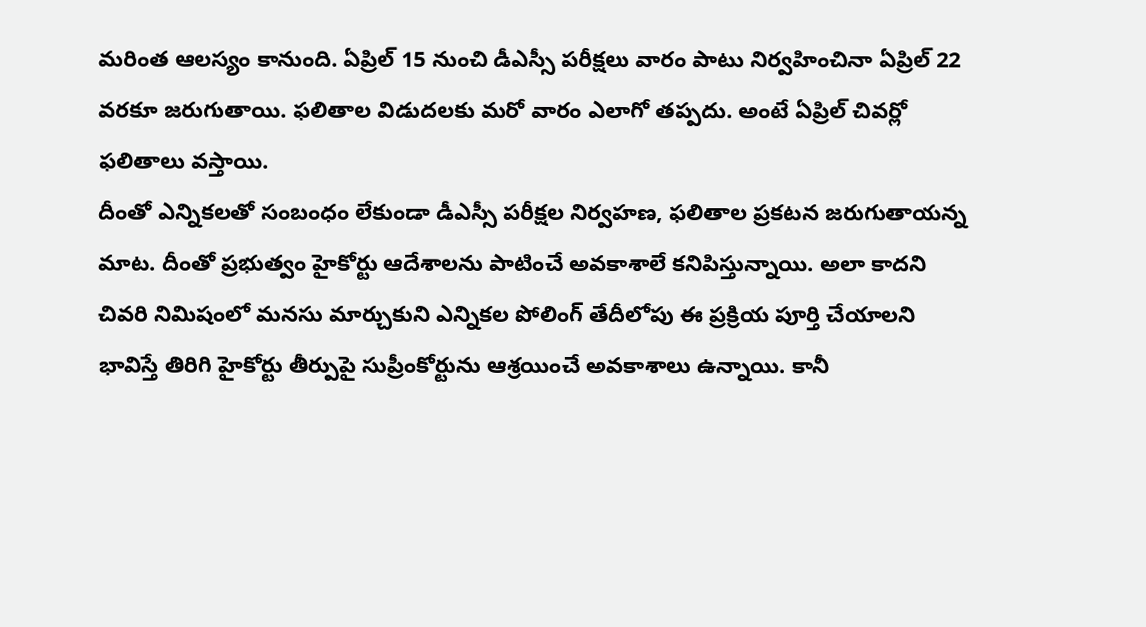మరింత ఆలస్యం కానుంది. ఏప్రిల్ 15 నుంచి డీఎస్సీ పరీక్షలు వారం పాటు నిర్వహించినా ఏప్రిల్ 22 వరకూ జరుగుతాయి. ఫలితాల విడుదలకు మరో వారం ఎలాగో తప్పదు. అంటే ఏప్రిల్ చివర్లో ఫలితాలు వస్తాయి.
దీంతో ఎన్నికలతో సంబంధం లేకుండా డీఎస్సీ పరీక్షల నిర్వహణ, ఫలితాల ప్రకటన జరుగుతాయన్న మాట. దీంతో ప్రభుత్వం హైకోర్టు ఆదేశాలను పాటించే అవకాశాలే కనిపిస్తున్నాయి. అలా కాదని చివరి నిమిషంలో మనసు మార్చుకుని ఎన్నికల పోలింగ్ తేదీలోపు ఈ ప్రక్రియ పూర్తి చేయాలని భావిస్తే తిరిగి హైకోర్టు తీర్పుపై సుప్రీంకోర్టును ఆశ్రయించే అవకాశాలు ఉన్నాయి. కానీ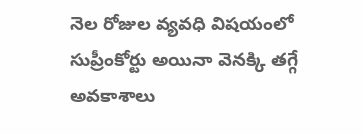నెల రోజుల వ్యవధి విషయంలో సుప్రీంకోర్టు అయినా వెనక్కి తగ్గే అవకాశాలు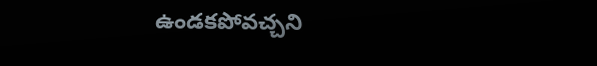ఉండకపోవచ్చని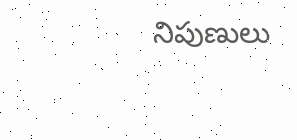నిపుణులు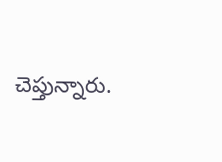చెప్తున్నారు.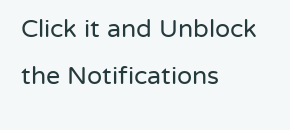Click it and Unblock the Notifications